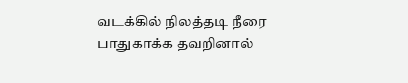வடக்கில் நிலத்தடி நீரை பாதுகாக்க தவறினால்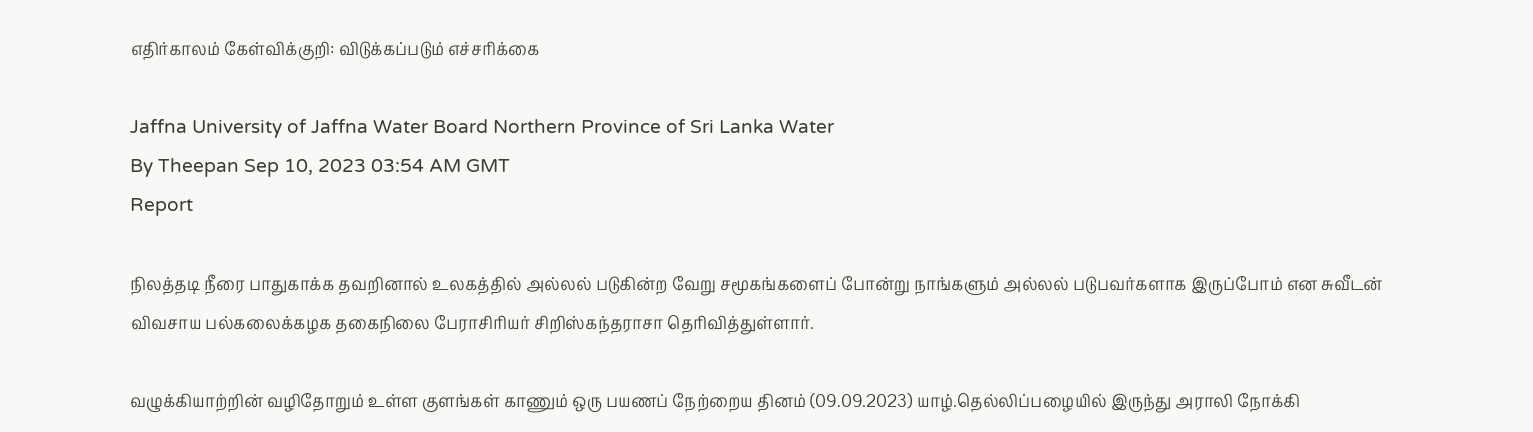எதிர்காலம் கேள்விக்குறி: விடுக்கப்படும் எச்சரிக்கை

Jaffna University of Jaffna Water Board Northern Province of Sri Lanka Water
By Theepan Sep 10, 2023 03:54 AM GMT
Report

நிலத்தடி நீரை பாதுகாக்க தவறினால் உலகத்தில் அல்லல் படுகின்ற வேறு சமூகங்களைப் போன்று நாங்களும் அல்லல் படுபவர்களாக இருப்போம் என சுவீடன் விவசாய பல்கலைக்கழக தகைநிலை பேராசிரியர் சிறிஸ்கந்தராசா தெரிவித்துள்ளார்.

வழுக்கியாற்றின் வழிதோறும் உள்ள குளங்கள் காணும் ஒரு பயணப் நேற்றைய தினம் (09.09.2023) யாழ்.தெல்லிப்பழையில் இருந்து அராலி நோக்கி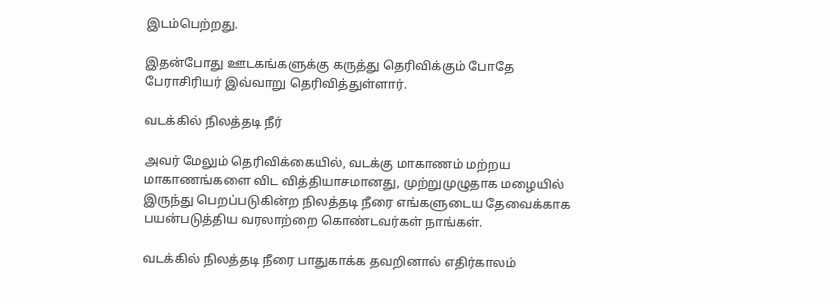இடம்பெற்றது.

இதன்போது ஊடகங்களுக்கு கருத்து தெரிவிக்கும் போதே பேராசிரியர் இவ்வாறு தெரிவித்துள்ளார்.

வடக்கில் நிலத்தடி நீர்

அவர் மேலும் தெரிவிக்கையில், வடக்கு மாகாணம் மற்றய மாகாணங்களை விட வித்தியாசமானது, முற்றுமுழுதாக மழையில் இருந்து பெறப்படுகின்ற நிலத்தடி நீரை எங்களுடைய தேவைக்காக பயன்படுத்திய வரலாற்றை கொண்டவர்கள் நாங்கள்.

வடக்கில் நிலத்தடி நீரை பாதுகாக்க தவறினால் எதிர்காலம்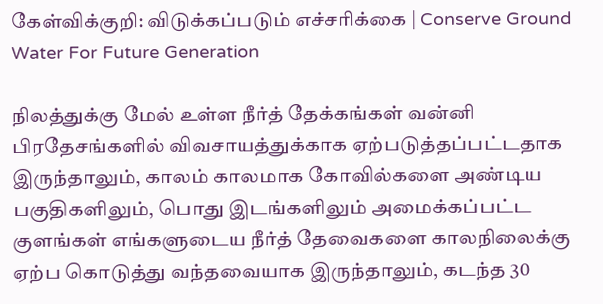கேள்விக்குறி: விடுக்கப்படும் எச்சரிக்கை | Conserve Ground Water For Future Generation

நிலத்துக்கு மேல் உள்ள நீர்த் தேக்கங்கள் வன்னி பிரதேசங்களில் விவசாயத்துக்காக ஏற்படுத்தப்பட்டதாக இருந்தாலும், காலம் காலமாக கோவில்களை அண்டிய பகுதிகளிலும், பொது இடங்களிலும் அமைக்கப்பட்ட குளங்கள் எங்களுடைய நீர்த் தேவைகளை காலநிலைக்கு ஏற்ப கொடுத்து வந்தவையாக இருந்தாலும், கடந்த 30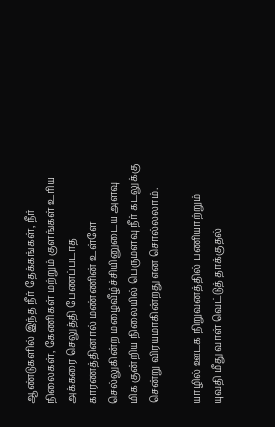ஆண்டுகளில் இந்த நீர் தேக்கங்கள், நீர் நிலைகள், கேணிகள் மற்றும் குளங்கள் உரிய அக்கரை செலுத்தி பேணப்படாத  காரணத்தினால் மண்ணின் உள்ளே செல்லுகின்ற மழைவீழ்ச்சியினுடைய அளவு மிக குன்றிய நிலையில் பெருமளவு நீர் கடலுக்கு சென்று விரயமாகின்றது என சொல்லலாம்.

யாழில் ஊடக நிறுவனத்தில் பணியாற்றும் யுவதி மீது வாள் வெட்டுத் தாக்குதல்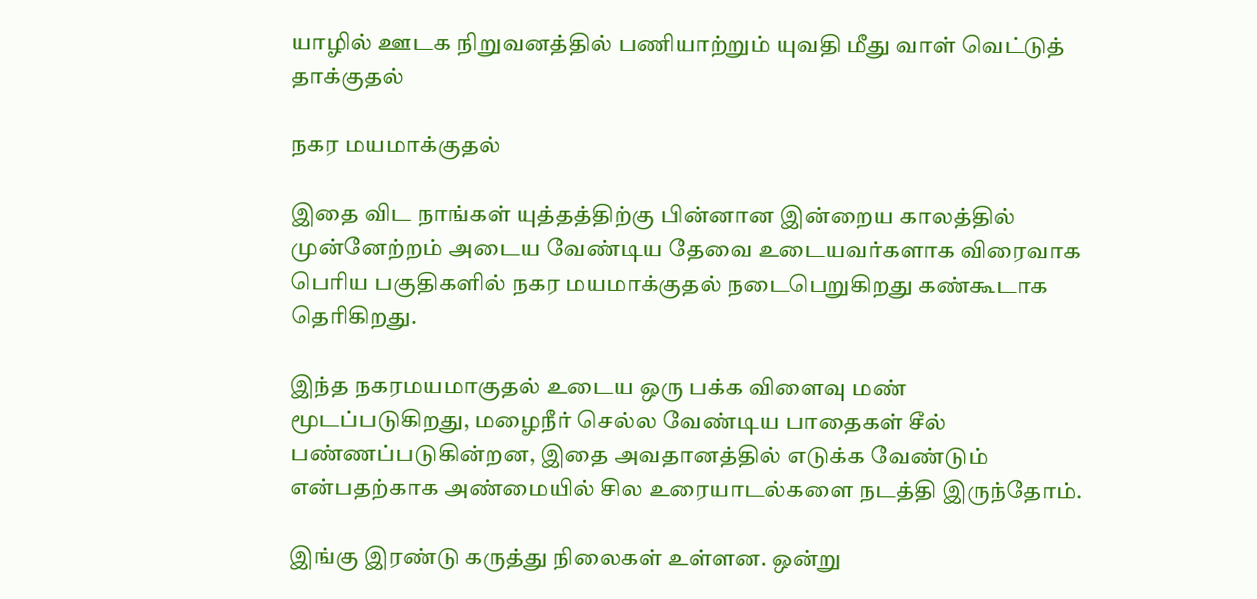யாழில் ஊடக நிறுவனத்தில் பணியாற்றும் யுவதி மீது வாள் வெட்டுத் தாக்குதல்

நகர மயமாக்குதல்

இதை விட நாங்கள் யுத்தத்திற்கு பின்னான இன்றைய காலத்தில் முன்னேற்றம் அடைய வேண்டிய தேவை உடையவர்களாக விரைவாக பெரிய பகுதிகளில் நகர மயமாக்குதல் நடைபெறுகிறது கண்கூடாக தெரிகிறது.

இந்த நகரமயமாகுதல் உடைய ஒரு பக்க விளைவு மண் மூடப்படுகிறது, மழைநீர் செல்ல வேண்டிய பாதைகள் சீல் பண்ணப்படுகின்றன, இதை அவதானத்தில் எடுக்க வேண்டும் என்பதற்காக அண்மையில் சில உரையாடல்களை நடத்தி இருந்தோம்.

இங்கு இரண்டு கருத்து நிலைகள் உள்ளன. ஒன்று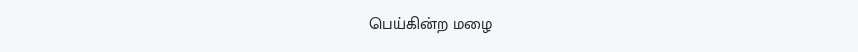பெய்கின்ற மழை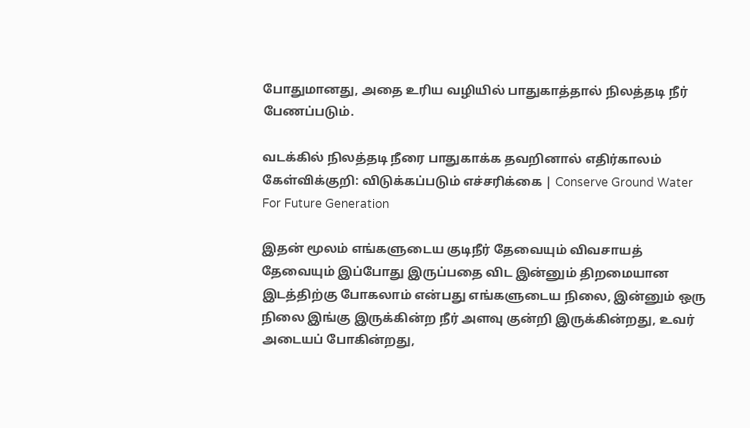போதுமானது, அதை உரிய வழியில் பாதுகாத்தால் நிலத்தடி நீர் பேணப்படும்.

வடக்கில் நிலத்தடி நீரை பாதுகாக்க தவறினால் எதிர்காலம் கேள்விக்குறி: விடுக்கப்படும் எச்சரிக்கை | Conserve Ground Water For Future Generation

இதன் மூலம் எங்களுடைய குடிநீர் தேவையும் விவசாயத் தேவையும் இப்போது இருப்பதை விட இன்னும் திறமையான இடத்திற்கு போகலாம் என்பது எங்களுடைய நிலை, இன்னும் ஒரு நிலை இங்கு இருக்கின்ற நீர் அளவு குன்றி இருக்கின்றது, உவர் அடையப் போகின்றது,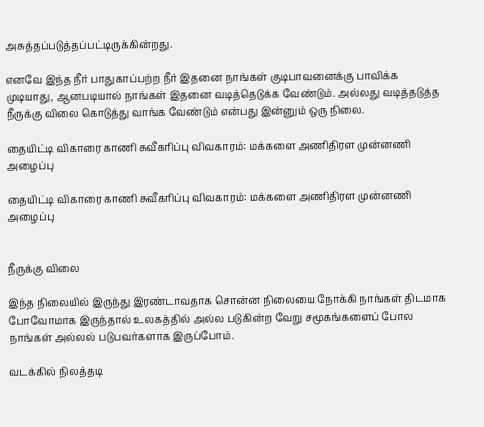அசுத்தப்படுத்தப்பட்டிருக்கின்றது.

எனவே இந்த நீர் பாதுகாப்பற்ற நீர் இதனை நாங்கள் குடிபாவனைக்கு பாவிக்க முடியாது, ஆனபடியால் நாங்கள் இதனை வடித்தெடுக்க வேண்டும். அல்லது வடித்தடுத்த நீருக்கு விலை கொடுத்து வாங்க வேண்டும் என்பது இன்னும் ஒரு நிலை.

தையிட்டி விகாரை காணி சுவீகரிப்பு விவகாரம்: மக்களை அணிதிரள முன்னணி அழைப்பு

தையிட்டி விகாரை காணி சுவீகரிப்பு விவகாரம்: மக்களை அணிதிரள முன்னணி அழைப்பு


நீருக்கு விலை

இந்த நிலையில் இருந்து இரண்டாவதாக சொன்ன நிலையை நோக்கி நாங்கள் திடமாக போவோமாக இருந்தால் உலகத்தில் அல்ல படுகின்ற வேறு சமூகங்களைப் போல நாங்கள் அல்லல் படுபவர்களாக இருப்போம்.

வடக்கில் நிலத்தடி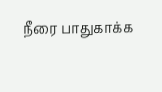நீரை பாதுகாக்க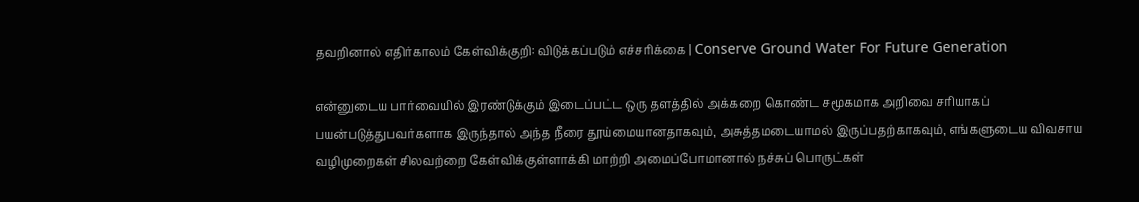தவறினால் எதிர்காலம் கேள்விக்குறி: விடுக்கப்படும் எச்சரிக்கை | Conserve Ground Water For Future Generation

என்னுடைய பார்வையில் இரண்டுக்கும் இடைப்பட்ட ஒரு தளத்தில் அக்கறை கொண்ட சமூகமாக அறிவை சரியாகப் பயன்படுத்துபவர்களாக இருந்தால் அந்த நீரை தூய்மையானதாகவும், அசுத்தமடையாமல் இருப்பதற்காகவும், எங்களுடைய விவசாய வழிமுறைகள் சிலவற்றை கேள்விக்குள்ளாக்கி மாற்றி அமைப்போமானால் நச்சுப் பொருட்கள்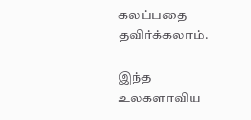கலப்பதை தவிர்க்கலாம்.

இந்த உலகளாவிய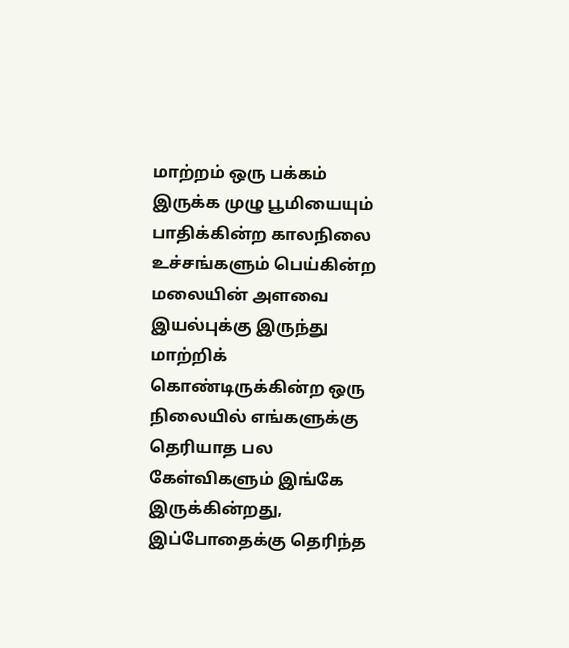மாற்றம் ஒரு பக்கம் இருக்க முழு பூமியையும் பாதிக்கின்ற காலநிலை உச்சங்களும் பெய்கின்ற மலையின் அளவை இயல்புக்கு இருந்து மாற்றிக் கொண்டிருக்கின்ற ஒரு நிலையில் எங்களுக்கு தெரியாத பல கேள்விகளும் இங்கே இருக்கின்றது, இப்போதைக்கு தெரிந்த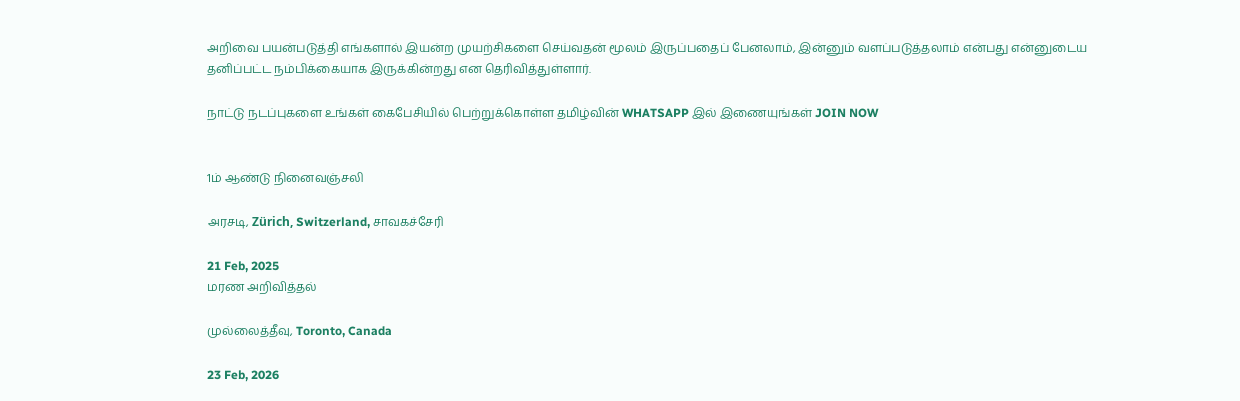அறிவை பயன்படுத்தி எங்களால் இயன்ற முயற்சிகளை செய்வதன் மூலம் இருப்பதைப் பேனலாம், இன்னும் வளப்படுத்தலாம் என்பது என்னுடைய தனிப்பட்ட நம்பிக்கையாக இருக்கின்றது என தெரிவித்துள்ளார்.

நாட்டு நடப்புகளை உங்கள் கைபேசியில் பெற்றுக்கொள்ள தமிழ்வின் WHATSAPP இல் இணையுங்கள் JOIN NOW


1ம் ஆண்டு நினைவஞ்சலி

அரசடி, Zürich, Switzerland, சாவகச்சேரி

21 Feb, 2025
மரண அறிவித்தல்

முல்லைத்தீவு, Toronto, Canada

23 Feb, 2026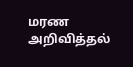மரண அறிவித்தல்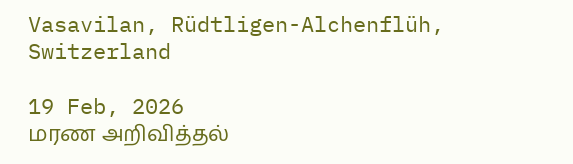Vasavilan, Rüdtligen-Alchenflüh, Switzerland

19 Feb, 2026
மரண அறிவித்தல்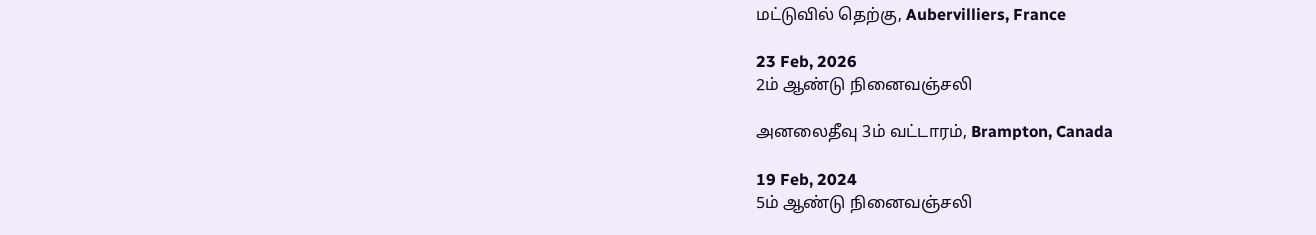மட்டுவில் தெற்கு, Aubervilliers, France

23 Feb, 2026
2ம் ஆண்டு நினைவஞ்சலி

அனலைதீவு 3ம் வட்டாரம், Brampton, Canada

19 Feb, 2024
5ம் ஆண்டு நினைவஞ்சலி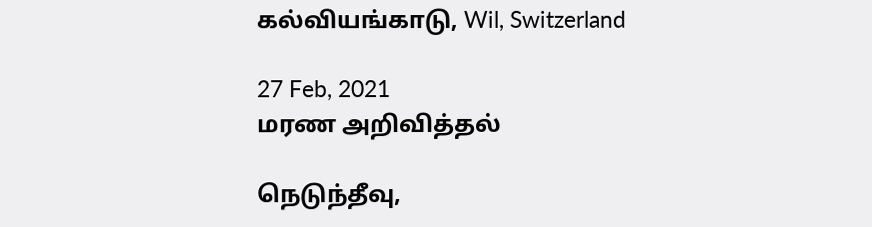கல்வியங்காடு, Wil, Switzerland

27 Feb, 2021
மரண அறிவித்தல்

நெடுந்தீவு,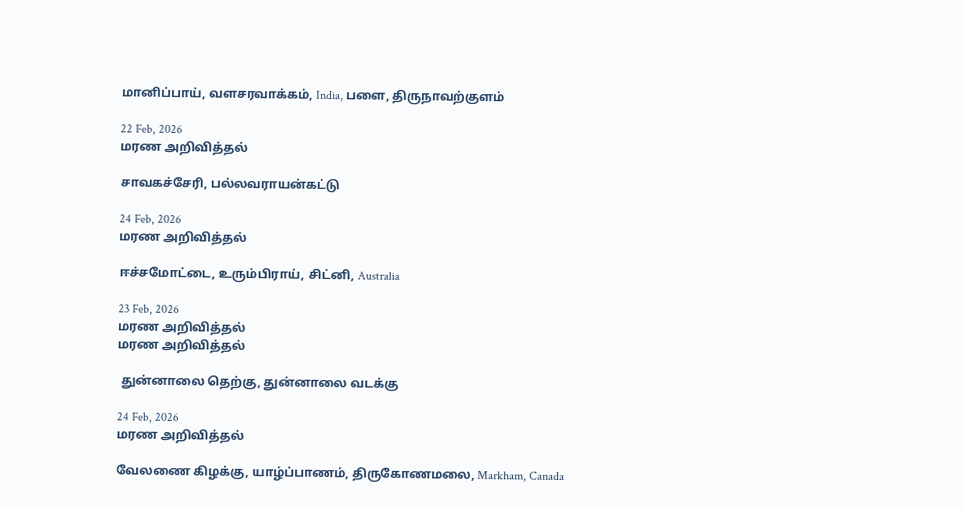மானிப்பாய், வளசரவாக்கம், India, பளை, திருநாவற்குளம்

22 Feb, 2026
மரண அறிவித்தல்

சாவகச்சேரி, பல்லவராயன்கட்டு

24 Feb, 2026
மரண அறிவித்தல்

ஈச்சமோட்டை, உரும்பிராய், சிட்னி, Australia

23 Feb, 2026
மரண அறிவித்தல்
மரண அறிவித்தல்

 துன்னாலை தெற்கு, துன்னாலை வடக்கு

24 Feb, 2026
மரண அறிவித்தல்

வேலணை கிழக்கு, யாழ்ப்பாணம், திருகோணமலை, Markham, Canada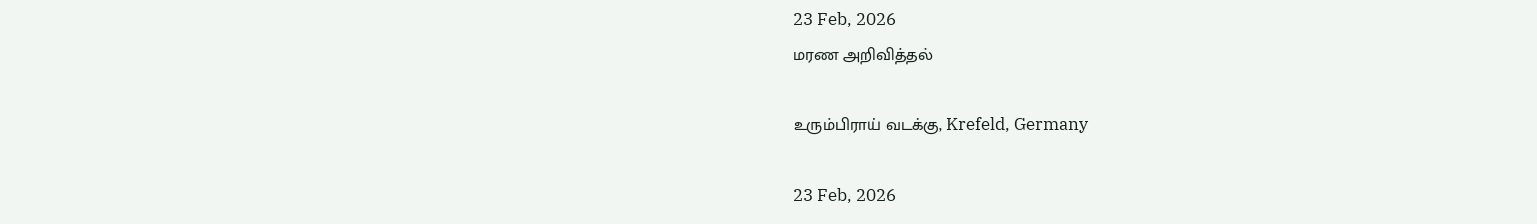23 Feb, 2026
மரண அறிவித்தல்

உரும்பிராய் வடக்கு, Krefeld, Germany

23 Feb, 2026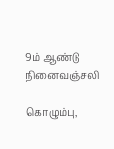9ம் ஆண்டு நினைவஞ்சலி

கொழும்பு,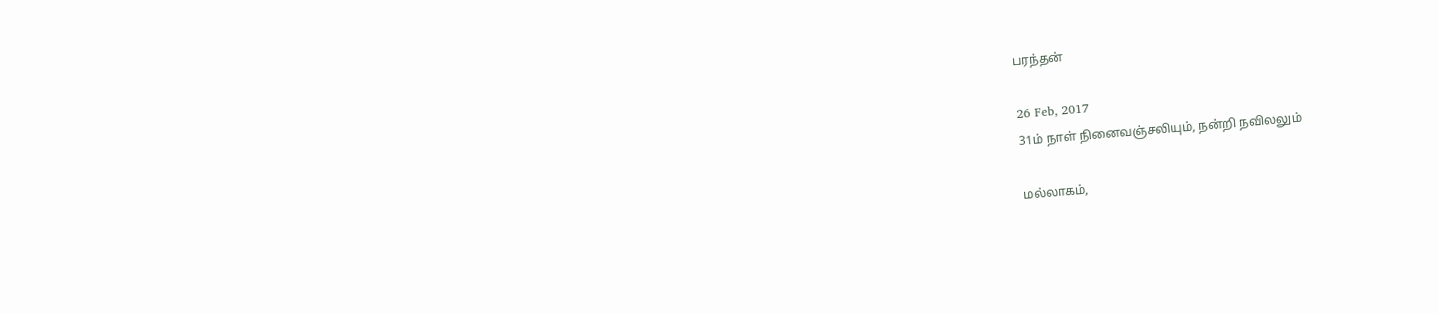பரந்தன்

26 Feb, 2017
31ம் நாள் நினைவஞ்சலியும், நன்றி நவிலலும்

மல்லாகம்,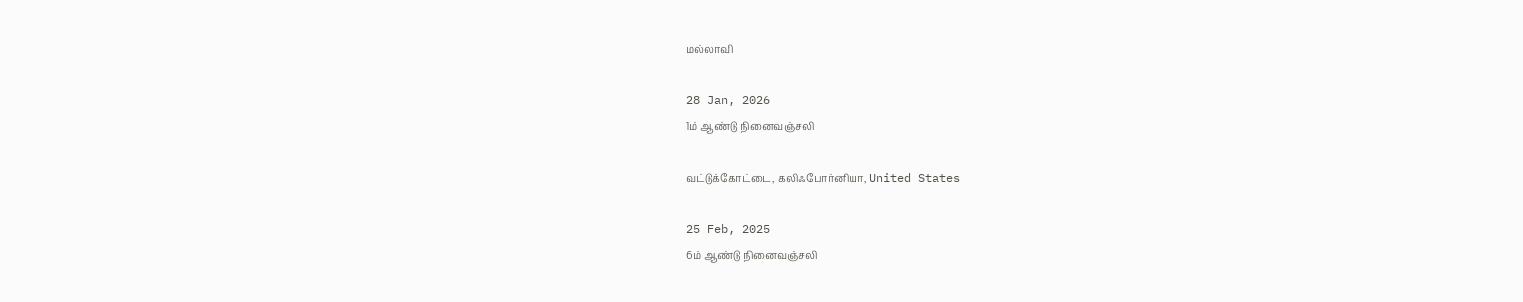மல்லாவி

28 Jan, 2026
1ம் ஆண்டு நினைவஞ்சலி

வட்டுக்கோட்டை, கலிஃபோர்னியா, United States

25 Feb, 2025
6ம் ஆண்டு நினைவஞ்சலி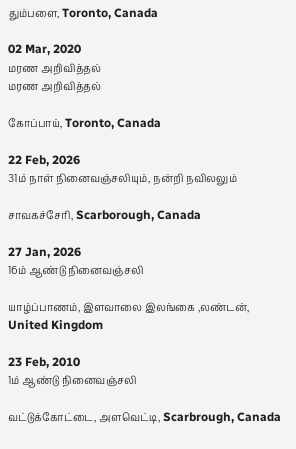தும்பளை, Toronto, Canada

02 Mar, 2020
மரண அறிவித்தல்
மரண அறிவித்தல்

கோப்பாய், Toronto, Canada

22 Feb, 2026
31ம் நாள் நினைவஞ்சலியும், நன்றி நவிலலும்

சாவகச்சேரி, Scarborough, Canada

27 Jan, 2026
16ம் ஆண்டு நினைவஞ்சலி

யாழ்ப்பாணம், இளவாலை இலங்கை ,லண்டன், United Kingdom

23 Feb, 2010
1ம் ஆண்டு நினைவஞ்சலி

வட்டுக்கோட்டை, அளவெட்டி, Scarbrough, Canada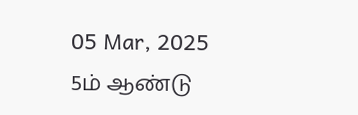05 Mar, 2025
5ம் ஆண்டு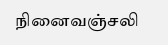நினைவஞ்சலி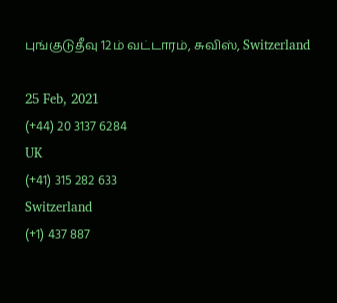புங்குடுதீவு 12ம் வட்டாரம், சுவிஸ், Switzerland

25 Feb, 2021
(+44) 20 3137 6284
UK
(+41) 315 282 633
Switzerland
(+1) 437 887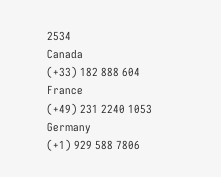2534
Canada
(+33) 182 888 604
France
(+49) 231 2240 1053
Germany
(+1) 929 588 7806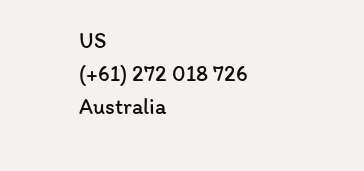US
(+61) 272 018 726
Australia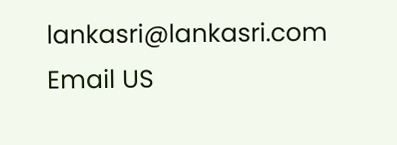lankasri@lankasri.com
Email US